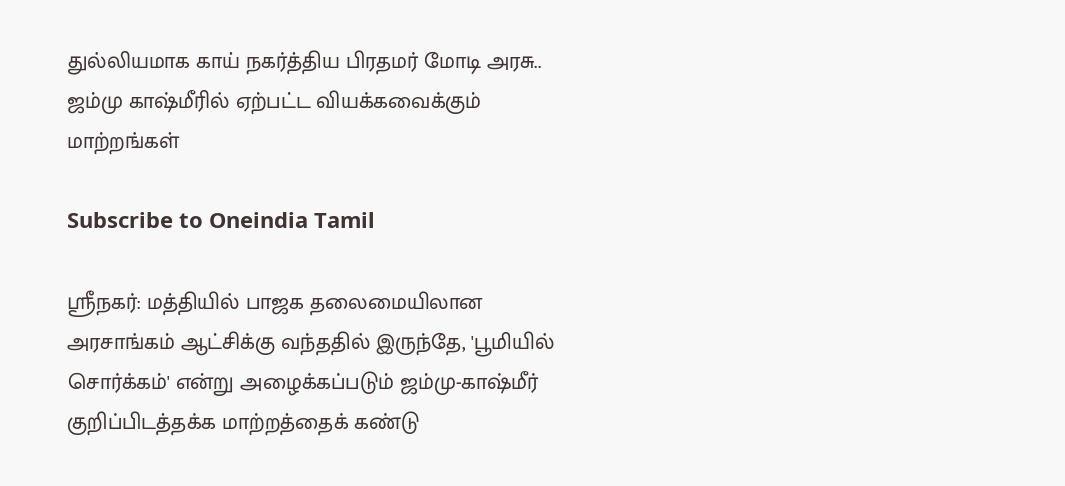துல்லியமாக காய் நகர்த்திய பிரதமர் மோடி அரசு.. ஜம்மு காஷ்மீரில் ஏற்பட்ட வியக்கவைக்கும் மாற்றங்கள்

Subscribe to Oneindia Tamil

ஸ்ரீநகர்: மத்தியில் பாஜக தலைமையிலான அரசாங்கம் ஆட்சிக்கு வந்ததில் இருந்தே, 'பூமியில் சொர்க்கம்' என்று அழைக்கப்படும் ஜம்மு-காஷ்மீர் குறிப்பிடத்தக்க மாற்றத்தைக் கண்டு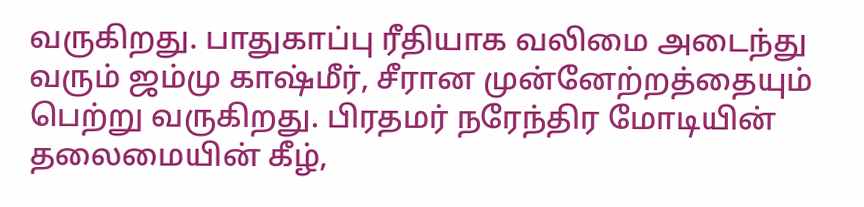வருகிறது. பாதுகாப்பு ரீதியாக வலிமை அடைந்து வரும் ஜம்மு காஷ்மீர், சீரான முன்னேற்றத்தையும் பெற்று வருகிறது. பிரதமர் நரேந்திர மோடியின் தலைமையின் கீழ்,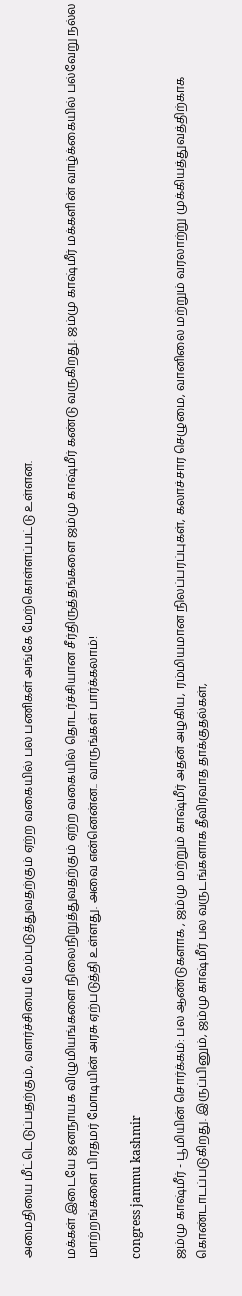அமைதியை மீட்டெடுப்பதற்கும், வளர்ச்சியை மேம்படுத்துவதற்கும் ஏற்ற வகையில் பல பணிகள் அங்கே மேற்கொள்ளப்பட்டு உள்ளன.

மக்கள் இடையே ஜனநாயக விழுமியங்களை நிலைநிறுத்துவதற்கும் ஏற்ற வகையில் தொடர்ச்சியான சீர்திருத்தங்களை ஜம்மு காஷ்மீர் கண்டு வருகிறது. ஜம்மு காஷ்மீர் மக்களின் வாழ்க்கையில் பல்வேறு நல்ல மாற்றங்களை பிரதமர் மோடியின் அரசு ஏற்படுத்தி உள்ளது. அவை என்னென்ன.. வாருங்கள் பார்க்கலாம்!

congress jammu kashmir

ஜம்மு காஷ்மீர் - பூமியின் சொர்க்கம்: பல ஆண்டுகளாக , ஜம்மு மற்றும் காஷ்மீர் அதன் அழகிய, ரம்மியமான நிலப்பரப்புகள், கலாச்சார செழுமை, வானிலை மற்றும் வரலாற்று முக்கியத்துவத்திற்காக கொண்டாடப்படுகிறது. இருப்பினும், ஜம்மு காஷ்மீர் பல வருடங்களாக தீவிரவாத தாக்குதல்கள்,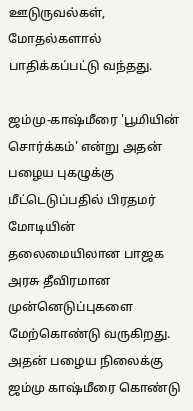ஊடுருவல்கள், மோதல்களால் பாதிக்கப்பட்டு வந்தது.

ஜம்மு-காஷ்மீரை 'பூமியின் சொர்க்கம்' என்று அதன் பழைய புகழுக்கு மீட்டெடுப்பதில் பிரதமர் மோடியின் தலைமையிலான பாஜக அரசு தீவிரமான முன்னெடுப்புகளை மேற்கொண்டு வருகிறது. அதன் பழைய நிலைக்கு ஜம்மு காஷ்மீரை கொண்டு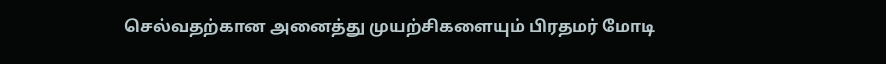செல்வதற்கான அனைத்து முயற்சிகளையும் பிரதமர் மோடி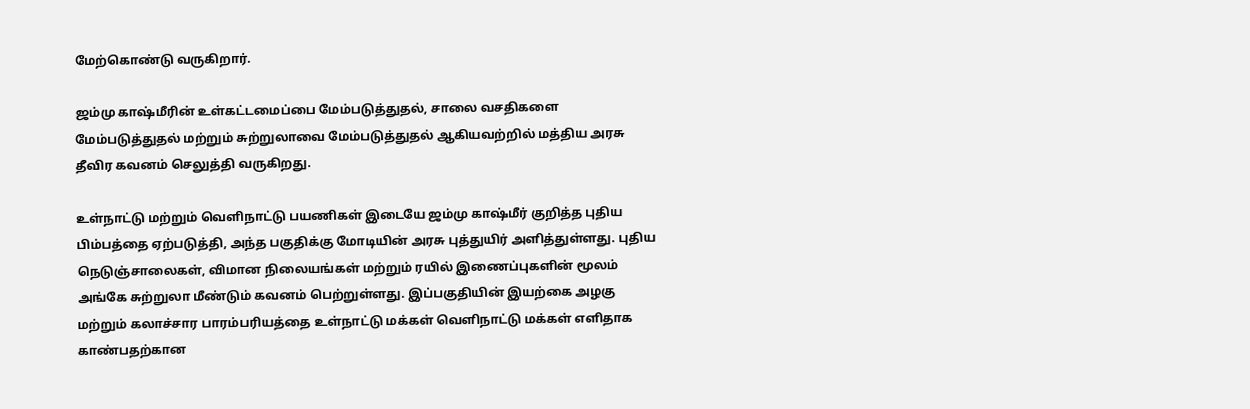மேற்கொண்டு வருகிறார்.

ஜம்மு காஷ்மீரின் உள்கட்டமைப்பை மேம்படுத்துதல், சாலை வசதிகளை மேம்படுத்துதல் மற்றும் சுற்றுலாவை மேம்படுத்துதல் ஆகியவற்றில் மத்திய அரசு தீவிர கவனம் செலுத்தி வருகிறது.

உள்நாட்டு மற்றும் வெளிநாட்டு பயணிகள் இடையே ஜம்மு காஷ்மீர் குறித்த புதிய பிம்பத்தை ஏற்படுத்தி, அந்த பகுதிக்கு மோடியின் அரசு புத்துயிர் அளித்துள்ளது. புதிய நெடுஞ்சாலைகள், விமான நிலையங்கள் மற்றும் ரயில் இணைப்புகளின் மூலம் அங்கே சுற்றுலா மீண்டும் கவனம் பெற்றுள்ளது. இப்பகுதியின் இயற்கை அழகு மற்றும் கலாச்சார பாரம்பரியத்தை உள்நாட்டு மக்கள் வெளிநாட்டு மக்கள் எளிதாக காண்பதற்கான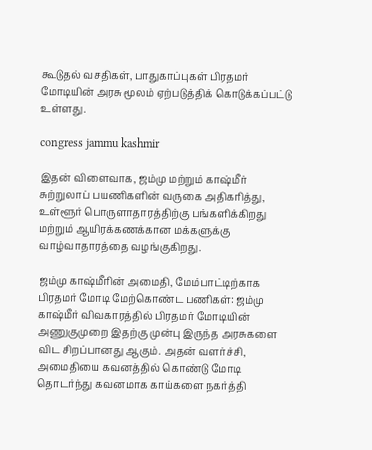கூடுதல் வசதிகள், பாதுகாப்புகள் பிரதமர் மோடியின் அரசு மூலம் ஏற்படுத்திக் கொடுக்கப்பட்டு உள்ளது.

congress jammu kashmir

இதன் விளைவாக, ஜம்மு மற்றும் காஷ்மீர் சுற்றுலாப் பயணிகளின் வருகை அதிகரித்து, உள்ளூர் பொருளாதாரத்திற்கு பங்களிக்கிறது மற்றும் ஆயிரக்கணக்கான மக்களுக்கு வாழ்வாதாரத்தை வழங்குகிறது.

ஜம்மு காஷ்மீரின் அமைதி, மேம்பாட்டிற்காக பிரதமர் மோடி மேற்கொண்ட பணிகள்: ஜம்மு காஷ்மீர் விவகாரத்தில் பிரதமர் மோடியின் அணுகுமுறை இதற்கு முன்பு இருந்த அரசுகளை விட சிறப்பானது ஆகும். அதன் வளர்ச்சி, அமைதியை கவனத்தில் கொண்டு மோடி தொடர்ந்து கவனமாக காய்களை நகர்த்தி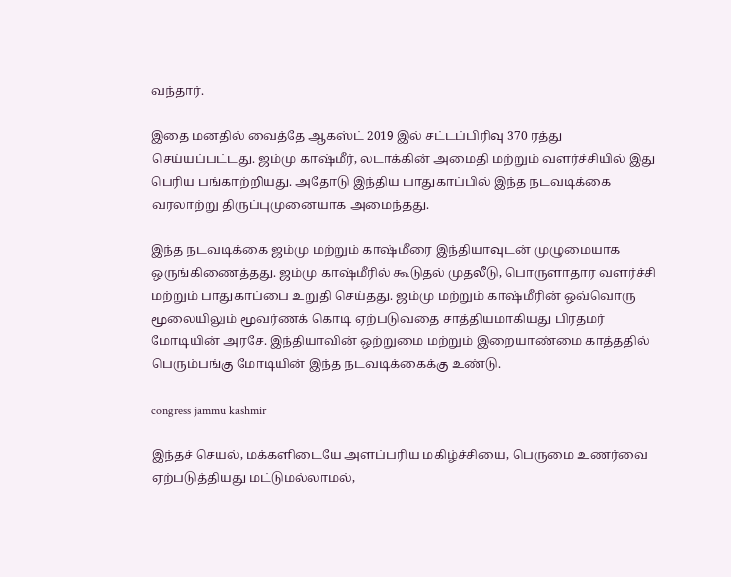வந்தார்.

இதை மனதில் வைத்தே ஆகஸ்ட் 2019 இல் சட்டப்பிரிவு 370 ரத்து செய்யப்பட்டது. ஜம்மு காஷ்மீர், லடாக்கின் அமைதி மற்றும் வளர்ச்சியில் இது பெரிய பங்காற்றியது. அதோடு இந்திய பாதுகாப்பில் இந்த நடவடிக்கை வரலாற்று திருப்புமுனையாக அமைந்தது.

இந்த நடவடிக்கை ஜம்மு மற்றும் காஷ்மீரை இந்தியாவுடன் முழுமையாக ஒருங்கிணைத்தது. ஜம்மு காஷ்மீரில் கூடுதல் முதலீடு, பொருளாதார வளர்ச்சி மற்றும் பாதுகாப்பை உறுதி செய்தது. ஜம்மு மற்றும் காஷ்மீரின் ஒவ்வொரு மூலையிலும் மூவர்ணக் கொடி ஏற்படுவதை சாத்தியமாகியது பிரதமர் மோடியின் அரசே. இந்தியாவின் ஒற்றுமை மற்றும் இறையாண்மை காத்ததில் பெரும்பங்கு மோடியின் இந்த நடவடிக்கைக்கு உண்டு.

congress jammu kashmir

இந்தச் செயல், மக்களிடையே அளப்பரிய மகிழ்ச்சியை, பெருமை உணர்வை ஏற்படுத்தியது மட்டுமல்லாமல்,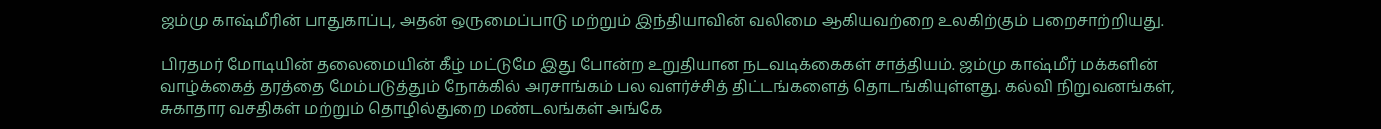ஜம்மு காஷ்மீரின் பாதுகாப்பு, அதன் ஒருமைப்பாடு மற்றும் இந்தியாவின் வலிமை ஆகியவற்றை உலகிற்கும் பறைசாற்றியது.

பிரதமர் மோடியின் தலைமையின் கீழ் மட்டுமே இது போன்ற உறுதியான நடவடிக்கைகள் சாத்தியம். ஜம்மு காஷ்மீர் மக்களின் வாழ்க்கைத் தரத்தை மேம்படுத்தும் நோக்கில் அரசாங்கம் பல வளர்ச்சித் திட்டங்களைத் தொடங்கியுள்ளது. கல்வி நிறுவனங்கள், சுகாதார வசதிகள் மற்றும் தொழில்துறை மண்டலங்கள் அங்கே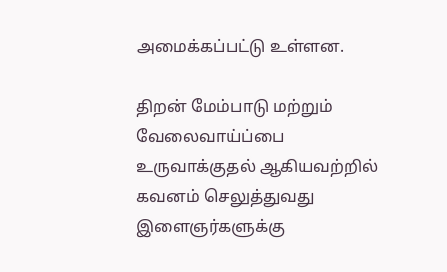அமைக்கப்பட்டு உள்ளன.

திறன் மேம்பாடு மற்றும் வேலைவாய்ப்பை உருவாக்குதல் ஆகியவற்றில் கவனம் செலுத்துவது இளைஞர்களுக்கு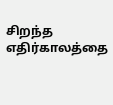சிறந்த எதிர்காலத்தை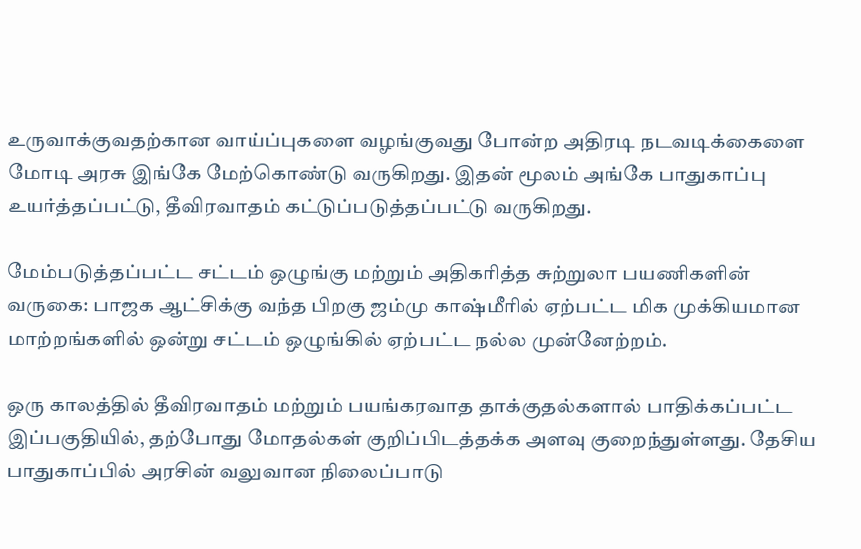உருவாக்குவதற்கான வாய்ப்புகளை வழங்குவது போன்ற அதிரடி நடவடிக்கைளை மோடி அரசு இங்கே மேற்கொண்டு வருகிறது. இதன் மூலம் அங்கே பாதுகாப்பு உயர்த்தப்பட்டு, தீவிரவாதம் கட்டுப்படுத்தப்பட்டு வருகிறது.

மேம்படுத்தப்பட்ட சட்டம் ஒழுங்கு மற்றும் அதிகரித்த சுற்றுலா பயணிகளின் வருகை: பாஜக ஆட்சிக்கு வந்த பிறகு ஜம்மு காஷ்மீரில் ஏற்பட்ட மிக முக்கியமான மாற்றங்களில் ஒன்று சட்டம் ஒழுங்கில் ஏற்பட்ட நல்ல முன்னேற்றம்.

ஒரு காலத்தில் தீவிரவாதம் மற்றும் பயங்கரவாத தாக்குதல்களால் பாதிக்கப்பட்ட இப்பகுதியில், தற்போது மோதல்கள் குறிப்பிடத்தக்க அளவு குறைந்துள்ளது. தேசிய பாதுகாப்பில் அரசின் வலுவான நிலைப்பாடு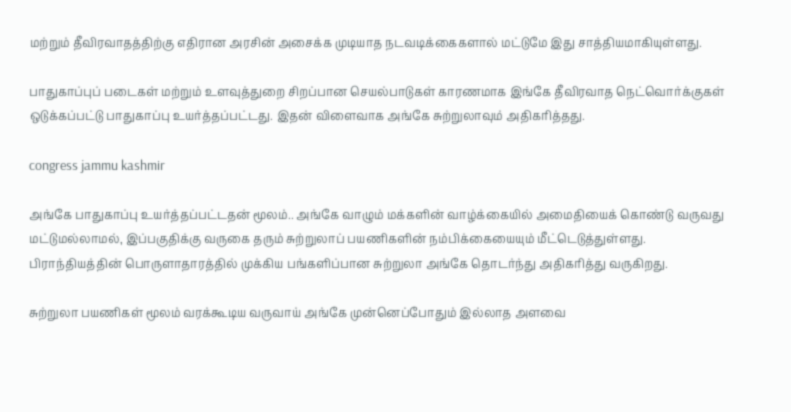மற்றும் தீவிரவாதத்திற்கு எதிரான அரசின் அசைக்க முடியாத நடவடிக்கைகளால் மட்டுமே இது சாத்தியமாகியுள்ளது.

பாதுகாப்புப் படைகள் மற்றும் உளவுத்துறை சிறப்பான செயல்பாடுகள் காரணமாக இங்கே தீவிரவாத நெட்வொர்க்குகள் ஒடுக்கப்பட்டு பாதுகாப்பு உயர்த்தப்பட்டது. இதன் விளைவாக அங்கே சுற்றுலாவும் அதிகரித்தது.

congress jammu kashmir

அங்கே பாதுகாப்பு உயர்த்தப்பட்டதன் மூலம்.. அங்கே வாழும் மக்களின் வாழ்க்கையில் அமைதியைக் கொண்டு வருவது மட்டுமல்லாமல், இப்பகுதிக்கு வருகை தரும் சுற்றுலாப் பயணிகளின் நம்பிக்கையையும் மீட்டெடுத்துள்ளது. பிராந்தியத்தின் பொருளாதாரத்தில் முக்கிய பங்களிப்பான சுற்றுலா அங்கே தொடர்ந்து அதிகரித்து வருகிறது.

சுற்றுலா பயணிகள் மூலம் வரக்கூடிய வருவாய் அங்கே முன்னெப்போதும் இல்லாத அளவை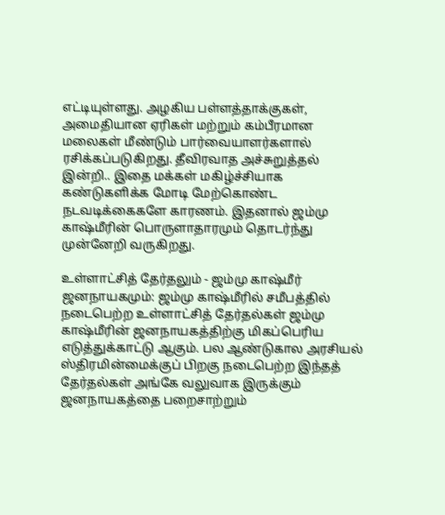எட்டியுள்ளது. அழகிய பள்ளத்தாக்குகள், அமைதியான ஏரிகள் மற்றும் கம்பீரமான மலைகள் மீண்டும் பார்வையாளர்களால் ரசிக்கப்படுகிறது. தீவிரவாத அச்சுறுத்தல் இன்றி.. இதை மக்கள் மகிழ்ச்சியாக கண்டுகளிக்க மோடி மேற்கொண்ட நடவடிக்கைகளே காரணம். இதனால் ஜம்மு காஷ்மீரின் பொருளாதாரமும் தொடர்ந்து முன்னேறி வருகிறது.

உள்ளாட்சித் தேர்தலும் - ஜம்மு காஷ்மீர் ஜனநாயகமும்: ஜம்மு காஷ்மீரில் சமீபத்தில் நடைபெற்ற உள்ளாட்சித் தேர்தல்கள் ஜம்மு காஷ்மீரின் ஜனநாயகத்திற்கு மிகப்பெரிய எடுத்துக்காட்டு ஆகும். பல ஆண்டுகால அரசியல் ஸ்திரமின்மைக்குப் பிறகு நடைபெற்ற இந்தத் தேர்தல்கள் அங்கே வலுவாக இருக்கும் ஜனநாயகத்தை பறைசாற்றும்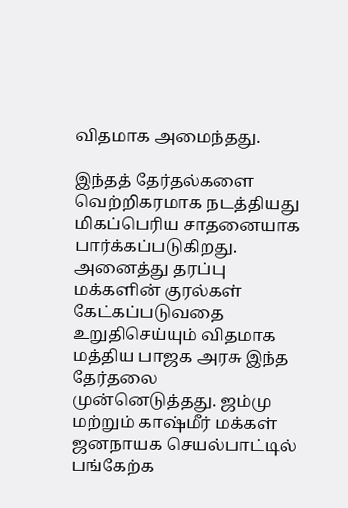விதமாக அமைந்தது.

இந்தத் தேர்தல்களை வெற்றிகரமாக நடத்தியது மிகப்பெரிய சாதனையாக பார்க்கப்படுகிறது. அனைத்து தரப்பு மக்களின் குரல்கள் கேட்கப்படுவதை உறுதிசெய்யும் விதமாக மத்திய பாஜக அரசு இந்த தேர்தலை முன்னெடுத்தது. ஜம்மு மற்றும் காஷ்மீர் மக்கள் ஜனநாயக செயல்பாட்டில் பங்கேற்க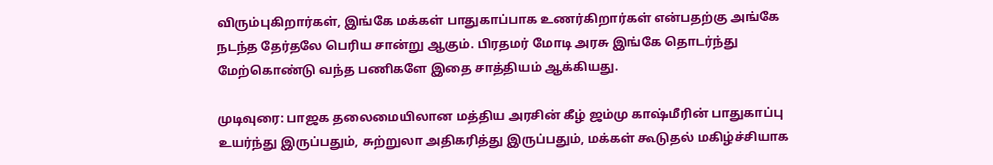விரும்புகிறார்கள், இங்கே மக்கள் பாதுகாப்பாக உணர்கிறார்கள் என்பதற்கு அங்கே நடந்த தேர்தலே பெரிய சான்று ஆகும். பிரதமர் மோடி அரசு இங்கே தொடர்ந்து மேற்கொண்டு வந்த பணிகளே இதை சாத்தியம் ஆக்கியது.

முடிவுரை: பாஜக தலைமையிலான மத்திய அரசின் கீழ் ஜம்மு காஷ்மீரின் பாதுகாப்பு உயர்ந்து இருப்பதும், சுற்றுலா அதிகரித்து இருப்பதும், மக்கள் கூடுதல் மகிழ்ச்சியாக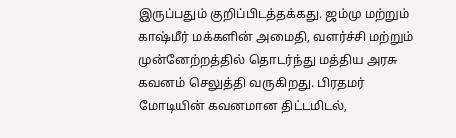இருப்பதும் குறிப்பிடத்தக்கது. ஜம்மு மற்றும் காஷ்மீர் மக்களின் அமைதி, வளர்ச்சி மற்றும் முன்னேற்றத்தில் தொடர்ந்து மத்திய அரசு கவனம் செலுத்தி வருகிறது. பிரதமர் மோடியின் கவனமான திட்டமிடல்,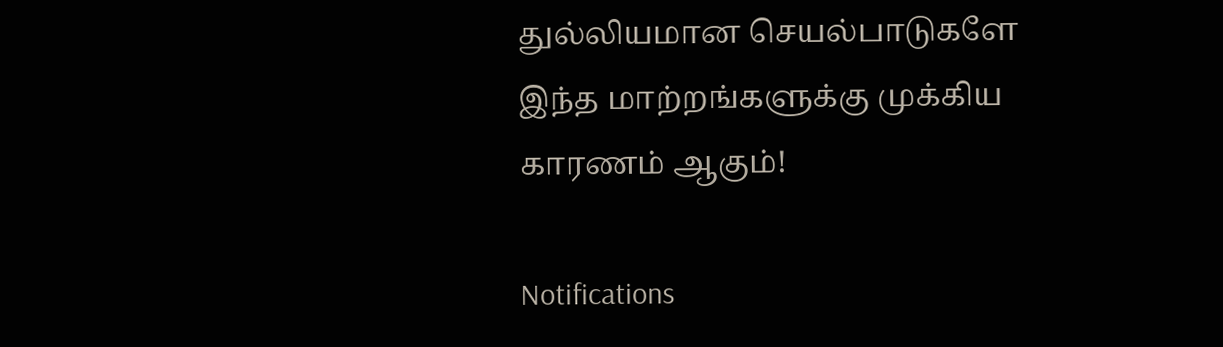துல்லியமான செயல்பாடுகளே இந்த மாற்றங்களுக்கு முக்கிய காரணம் ஆகும்!

Notifications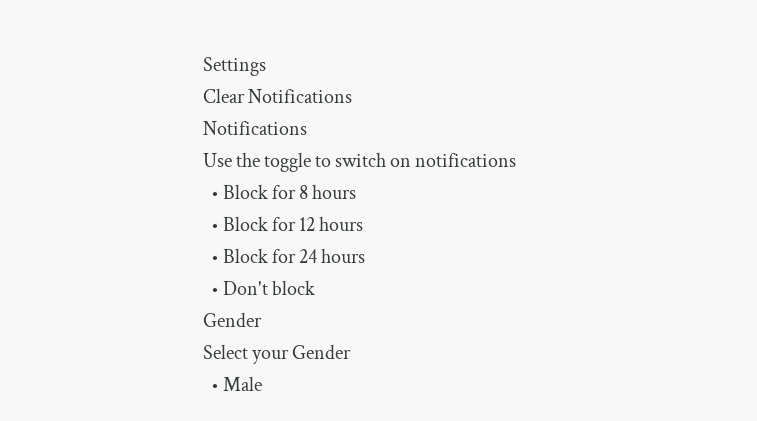Settings
Clear Notifications
Notifications
Use the toggle to switch on notifications
  • Block for 8 hours
  • Block for 12 hours
  • Block for 24 hours
  • Don't block
Gender
Select your Gender
  • Male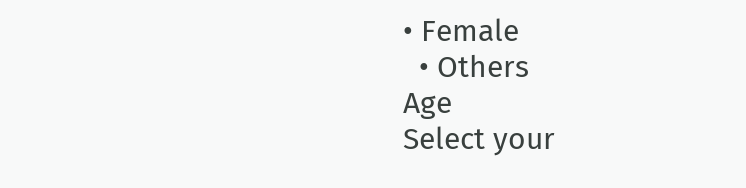• Female
  • Others
Age
Select your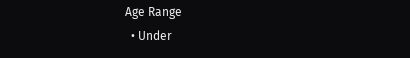Age Range
  • Under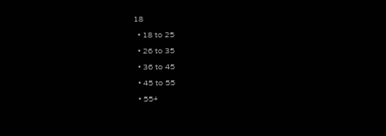18
  • 18 to 25
  • 26 to 35
  • 36 to 45
  • 45 to 55
  • 55+